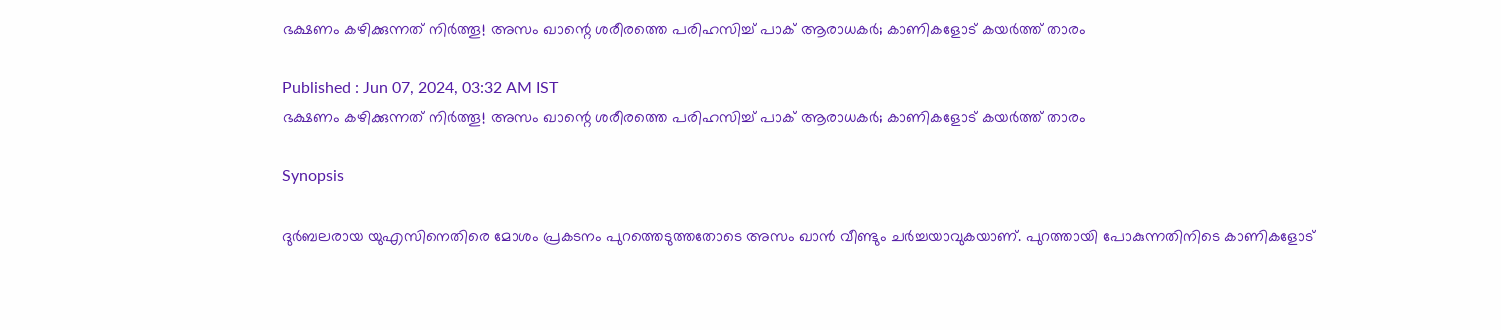ഭക്ഷണം കഴിക്കുന്നത് നിര്‍ത്തൂ! അസം ഖാന്റെ ശരീരത്തെ പരിഹസിച്ച് പാക് ആരാധകര്‍; കാണികളോട് കയര്‍ത്ത് താരം

Published : Jun 07, 2024, 03:32 AM IST
ഭക്ഷണം കഴിക്കുന്നത് നിര്‍ത്തൂ! അസം ഖാന്റെ ശരീരത്തെ പരിഹസിച്ച് പാക് ആരാധകര്‍; കാണികളോട് കയര്‍ത്ത് താരം

Synopsis

ദുര്‍ബലരായ യുഎസിനെതിരെ മോശം പ്രകടനം പുറത്തെടുത്തതോടെ അസം ഖാന്‍ വീണ്ടും ചര്‍ച്ചയാവുകയാണ്. പുറത്തായി പോകുന്നതിനിടെ കാണികളോട്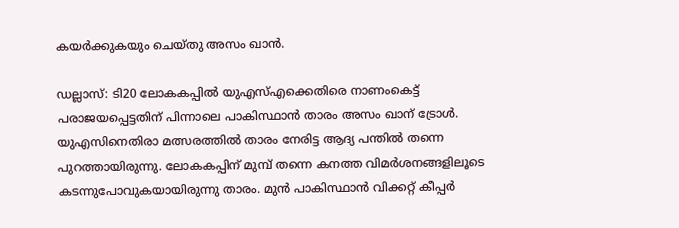കയര്‍ക്കുകയും ചെയ്തു അസം ഖാന്‍.

ഡല്ലാസ്: ടി20 ലോകകപ്പില്‍ യുഎസ്എക്കെതിരെ നാണംകെട്ട് പരാജയപ്പെട്ടതിന് പിന്നാലെ പാകിസ്ഥാന്‍ താരം അസം ഖാന് ട്രോള്‍. യുഎസിനെതിരാ മത്സരത്തില്‍ താരം നേരിട്ട ആദ്യ പന്തില്‍ തന്നെ പുറത്തായിരുന്നു. ലോകകപ്പിന് മുമ്പ് തന്നെ കനത്ത വിമര്‍ശനങ്ങളിലൂടെ കടന്നുപോവുകയായിരുന്നു താരം. മുന്‍ പാകിസ്ഥാന്‍ വിക്കറ്റ് കീപ്പര്‍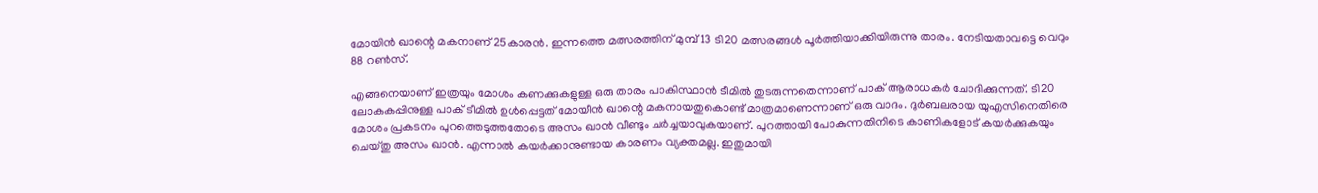മോയിന്‍ ഖാന്റെ മകനാണ് 25കാരന്‍. ഇന്നത്തെ മത്സരത്തിന് മുമ്പ് 13 ടി20 മത്സരങ്ങള്‍ പൂര്‍ത്തിയാക്കിയിരുന്നു താരം. നേടിയതാവട്ടെ വെറും 88 റണ്‍സ്.

എങ്ങനെയാണ് ഇത്രയും മോശം കണക്കുകളുള്ള ഒരു താരം പാകിസ്ഥാന്‍ ടീമില്‍ തുടരുന്നതെന്നാണ് പാക് ആരാധകര്‍ ചോദിക്കുന്നത്. ടി20 ലോകകപ്പിനുള്ള പാക് ടീമില്‍ ഉള്‍പ്പെട്ടത് മോയീന്‍ ഖാന്റെ മകനായതുകൊണ്ട് മാത്രമാണെന്നാണ് ഒരു വാദം. ദുര്‍ബലരായ യുഎസിനെതിരെ മോശം പ്രകടനം പുറത്തെടുത്തതോടെ അസം ഖാന്‍ വീണ്ടും ചര്‍ച്ചയാവുകയാണ്. പുറത്തായി പോകുന്നതിനിടെ കാണികളോട് കയര്‍ക്കുകയും ചെയ്തു അസം ഖാന്‍. എന്നാല്‍ കയര്‍ക്കാനുണ്ടായ കാരണം വ്യക്തമല്ല. ഇതുമായി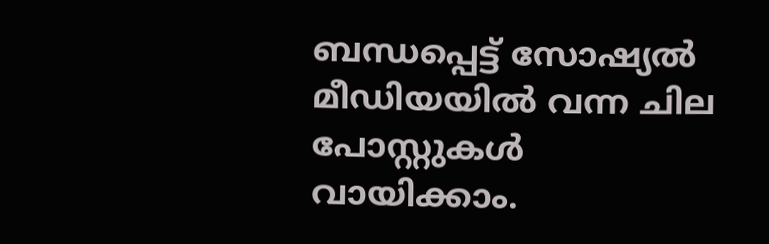ബന്ധപ്പെട്ട് സോഷ്യല്‍ മീഡിയയില്‍ വന്ന ചില പോസ്റ്റുകള്‍ വായിക്കാം.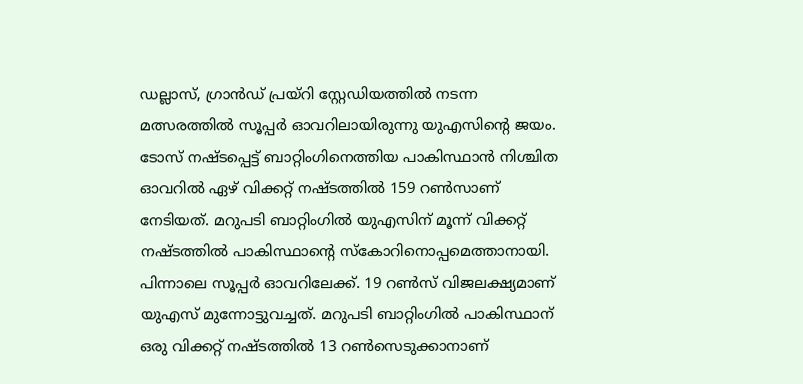ഡല്ലാസ്, ഗ്രാന്‍ഡ് പ്രയ്‌റി സ്റ്റേഡിയത്തില്‍ നടന്ന മത്സരത്തില്‍ സൂപ്പര്‍ ഓവറിലായിരുന്നു യുഎസിന്റെ ജയം. ടോസ് നഷ്ടപ്പെട്ട് ബാറ്റിംഗിനെത്തിയ പാകിസ്ഥാന്‍ നിശ്ചിത ഓവറില്‍ ഏഴ് വിക്കറ്റ് നഷ്ടത്തില്‍ 159 റണ്‍സാണ് നേടിയത്. മറുപടി ബാറ്റിംഗില്‍ യുഎസിന് മൂന്ന് വിക്കറ്റ് നഷ്ടത്തില്‍ പാകിസ്ഥാന്റെ സ്‌കോറിനൊപ്പമെത്താനായി. പിന്നാലെ സൂപ്പര്‍ ഓവറിലേക്ക്. 19 റണ്‍സ് വിജലക്ഷ്യമാണ് യുഎസ് മുന്നോട്ടുവച്ചത്. മറുപടി ബാറ്റിംഗില്‍ പാകിസ്ഥാന് ഒരു വിക്കറ്റ് നഷ്ടത്തില്‍ 13 റണ്‍സെടുക്കാനാണ്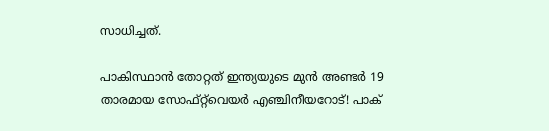സാധിച്ചത്.

പാകിസ്ഥാന്‍ തോറ്റത് ഇന്ത്യയുടെ മുന്‍ അണ്ടര്‍ 19 താരമായ സോഫ്റ്റ്‌വെയര്‍ എഞ്ചിനീയറോട്! പാക്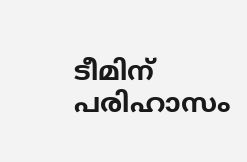ടീമിന് പരിഹാസം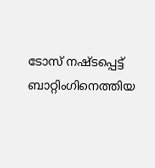ടോസ് നഷ്ടപ്പെട്ട് ബാറ്റിംഗിനെത്തിയ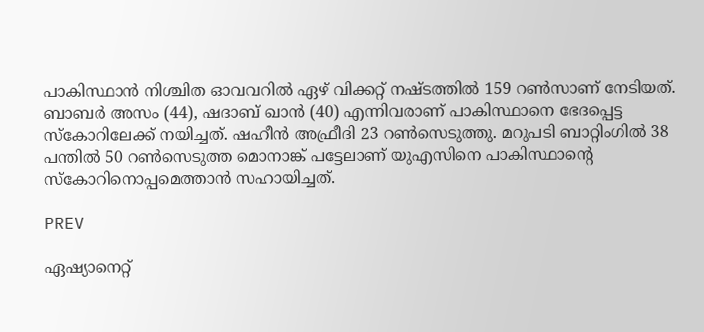പാകിസ്ഥാന്‍ നിശ്ചിത ഓവവറില്‍ ഏഴ് വിക്കറ്റ് നഷ്ടത്തില്‍ 159 റണ്‍സാണ് നേടിയത്. ബാബര്‍ അസം (44), ഷദാബ് ഖാന്‍ (40) എന്നിവരാണ് പാകിസ്ഥാനെ ഭേദപ്പെട്ട സ്‌കോറിലേക്ക് നയിച്ചത്. ഷഹീന്‍ അഫ്രീദി 23 റണ്‍സെടുത്തു. മറുപടി ബാറ്റിംഗില്‍ 38 പന്തില്‍ 50 റണ്‍സെടുത്ത മൊനാങ്ക് പട്ടേലാണ് യുഎസിനെ പാകിസ്ഥാന്റെ സ്‌കോറിനൊപ്പമെത്താന്‍ സഹായിച്ചത്.

PREV

ഏഷ്യാനെറ്റ്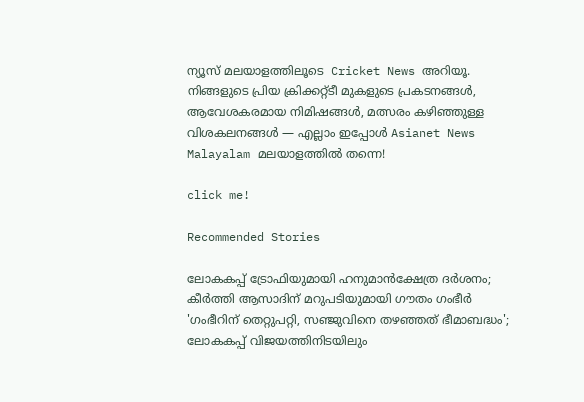ന്യൂസ് മലയാളത്തിലൂടെ  Cricket News അറിയൂ.  നിങ്ങളുടെ പ്രിയ ക്രിക്കറ്റ്ടീ മുകളുടെ പ്രകടനങ്ങൾ, ആവേശകരമായ നിമിഷങ്ങൾ, മത്സരം കഴിഞ്ഞുള്ള വിശകലനങ്ങൾ — എല്ലാം ഇപ്പോൾ Asianet News Malayalam മലയാളത്തിൽ തന്നെ!

click me!

Recommended Stories

ലോകകപ്പ് ട്രോഫിയുമായി ഹനുമാന്‍ക്ഷേത്ര ദർശനം; കീർത്തി ആസാദിന് മറുപടിയുമായി ഗൗതം ഗംഭീര്‍
'ഗംഭീറിന് തെറ്റുപറ്റി, സഞ്ജുവിനെ തഴഞ്ഞത് ഭീമാബദ്ധം'; ലോകകപ്പ് വിജയത്തിനിടയിലും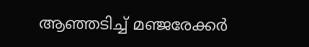ആഞ്ഞടിച്ച് മഞ്ജരേക്കർ